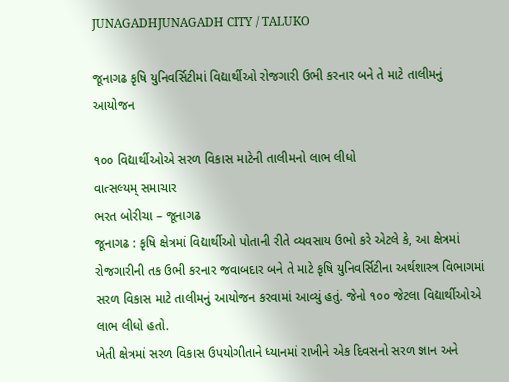JUNAGADHJUNAGADH CITY / TALUKO

જૂનાગઢ કૃષિ યુનિવર્સિટીમાં વિદ્યાર્થીઓ રોજગારી ઉભી કરનાર બને તે માટે તાલીમનું આયોજન

૧૦૦ વિદ્યાર્થીઓએ સરળ વિકાસ માટેની તાલીમનો લાભ લીધો
વાત્સલ્યમ્ સમાચાર
ભરત બોરીચા – જૂનાગઢ
જૂનાગઢ : કૃષિ ક્ષેત્રમાં વિદ્યાર્થીઓ પોતાની રીતે વ્યવસાય ઉભો કરે એટલે કે, આ ક્ષેત્રમાં રોજગારીની તક ઉભી કરનાર જવાબદાર બને તે માટે કૃષિ યુનિવર્સિટીના અર્થશાસ્ત્ર વિભાગમાં સરળ વિકાસ માટે તાલીમનું આયોજન કરવામાં આવ્યું હતું. જેનો ૧૦૦ જેટલા વિદ્યાર્થીઓએ લાભ લીધો હતો.
ખેતી ક્ષેત્રમાં સરળ વિકાસ ઉપયોગીતાને ધ્યાનમાં રાખીને એક દિવસનો સરળ જ્ઞાન અને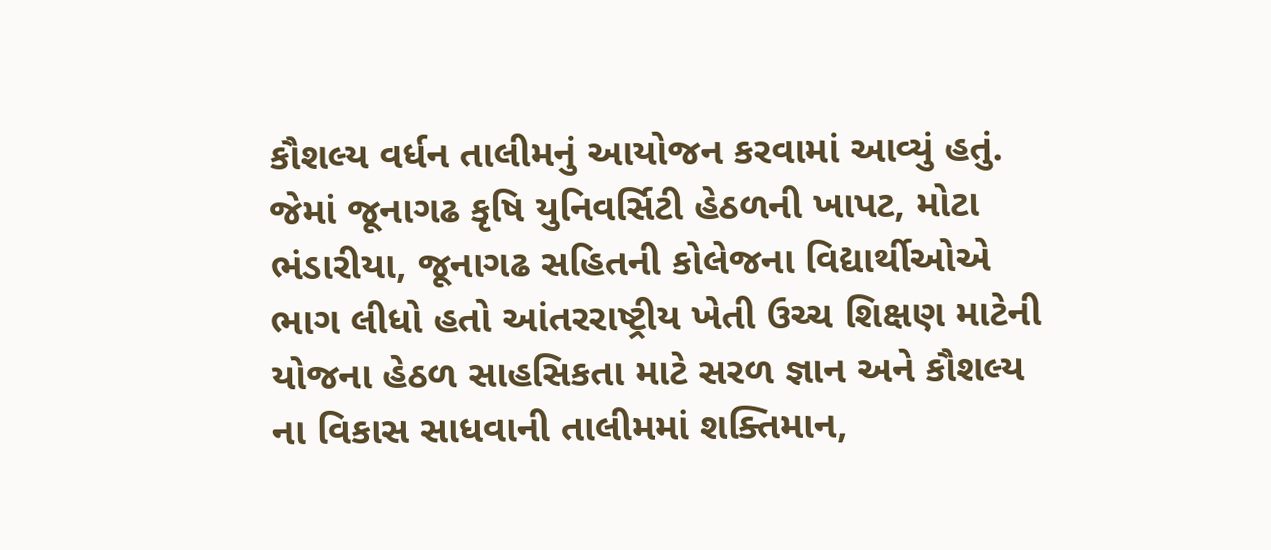કૌશલ્ય વર્ધન તાલીમનું આયોજન કરવામાં આવ્યું હતું. જેમાં જૂનાગઢ કૃષિ યુનિવર્સિટી હેઠળની ખાપટ, મોટા ભંડારીયા, જૂનાગઢ સહિતની કોલેજના વિદ્યાર્થીઓએ ભાગ લીધો હતો આંતરરાષ્ટ્રીય ખેતી ઉચ્ચ શિક્ષણ માટેની યોજના હેઠળ સાહસિકતા માટે સરળ જ્ઞાન અને કૌશલ્ય ના વિકાસ સાધવાની તાલીમમાં શક્તિમાન,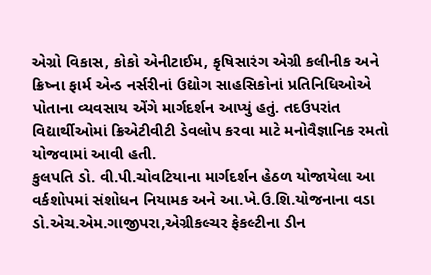એગ્રો વિકાસ, કોકો એનીટાઈમ, કૃષિસારંગ એગ્રી કલીનીક અને ક્રિષ્ના ફાર્મ એન્ડ નર્સરીનાં ઉદ્યોગ સાહસિકોનાં પ્રતિનિધિઓએ પોતાના વ્યવસાય એંગે માર્ગદર્શન આપ્યું હતું. તદઉપરાંત વિદ્યાર્થીઓમાં ક્રિએટીવીટી ડેવલોપ કરવા માટે મનોવૈજ્ઞાનિક રમતો યોજવામાં આવી હતી.
કુલપતિ ડો. વી.પી.ચોવટિયાના માર્ગદર્શન હેઠળ યોજાયેલા આ વર્કશોપમાં સંશોધન નિયામક અને આ.ખે.ઉ.શિ.યોજનાના વડા ડો.એચ.એમ.ગાજીપરા,એગ્રીકલ્ચર ફેકલ્ટીના ડીન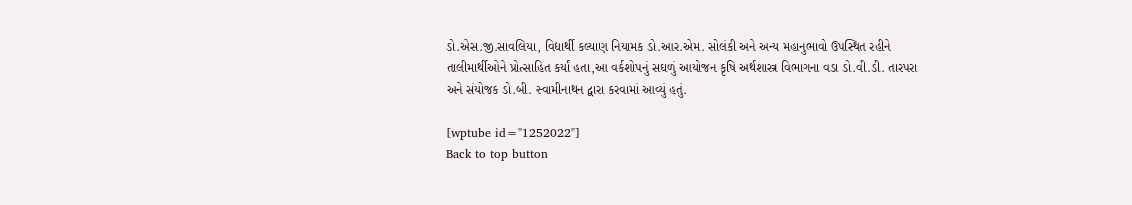ડો.એસ.જી.સાવલિયા, વિદ્યાર્થી કલ્યાણ નિયામક ડો.આર.એમ. સોલંકી અને અન્ય મહાનુભાવો ઉપસ્થિત રહીને તાલીમાર્થીઓને પ્રોત્સાહિત કર્યાં હતા,આ વર્કશોપનું સઘળું આયોજન કૃષિ અર્થશાસ્ત્ર વિભાગના વડા ડો.વી.ડી. તારપરા અને સંયોજક ડો.બી. સ્વામીનાથન દ્વારા કરવામાં આવ્યું હતું.

[wptube id="1252022"]
Back to top button